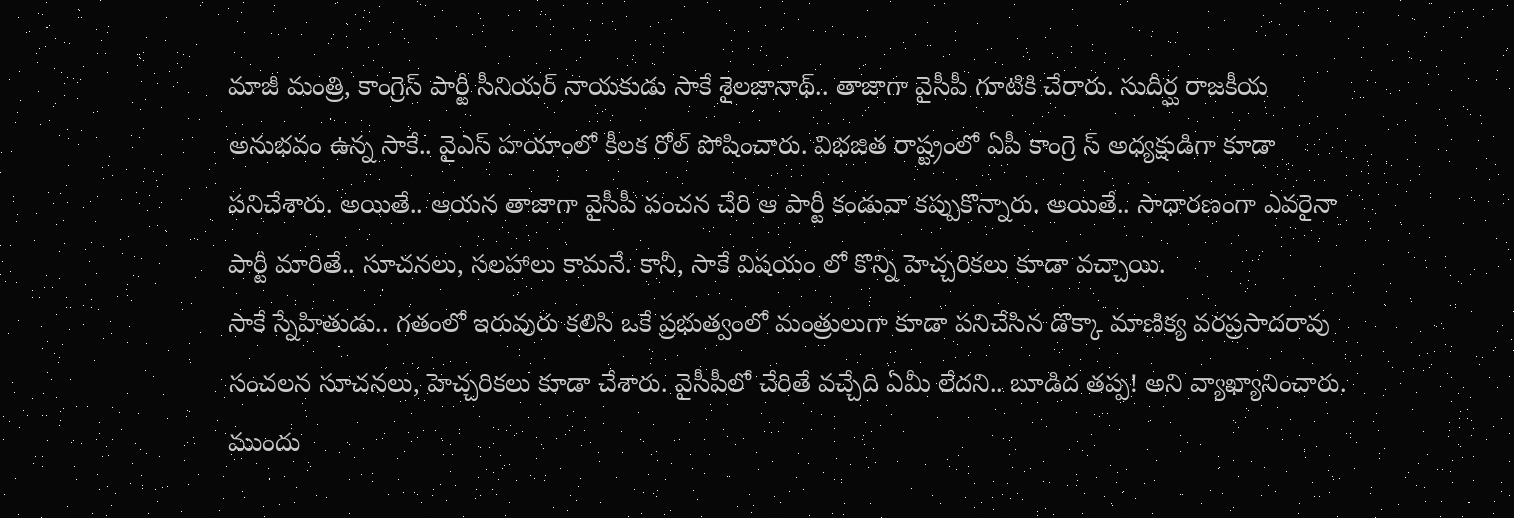మాజీ మంత్రి, కాంగ్రెస్ పార్టీ సీనియర్ నాయకుడు సాకే శైలజానాథ్.. తాజాగా వైసీపీ గూటికి చేరారు. సుదీర్ఘ రాజకీయ అనుభవం ఉన్న సాకే.. వైఎస్ హయాంలో కీలక రోల్ పోషించారు. విభజిత రాష్ట్రంలో ఏపీ కాంగ్రె స్ అధ్యక్షుడిగా కూడా పనిచేశారు. అయితే.. ఆయన తాజాగా వైసీపీ పంచన చేరి ఆ పార్టీ కండువా కప్పుకొన్నారు. అయితే.. సాధారణంగా ఎవరైనా పార్టీ మారితే.. సూచనలు, సలహాలు కామనే. కానీ, సాకే విషయం లో కొన్ని హెచ్చరికలు కూడా వచ్చాయి.
సాకే స్నేహితుడు.. గతంలో ఇరువురు కలిసి ఒకే ప్రభుత్వంలో మంత్రులుగా కూడా పనిచేసిన డొక్కా మాణిక్య వరప్రసాదరావు సంచలన సూచనలు, హెచ్చరికలు కూడా చేశారు. వైసీపీలో చేరితే వచ్చేది ఏమీ లేదని.. బూడిద తప్ప! అని వ్యాఖ్యానించారు. ముందు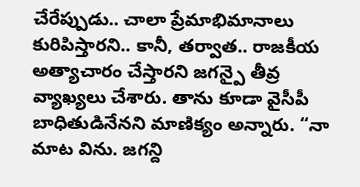చేరేప్పుడు.. చాలా ప్రేమాభిమానాలు కురిపిస్తారని.. కానీ, తర్వాత.. రాజకీయ అత్యాచారం చేస్తారని జగన్పై తీవ్ర వ్యాఖ్యలు చేశారు. తాను కూడా వైసీపీ బాధితుడినేనని మాణిక్యం అన్నారు. “నా మాట విను. జగన్ది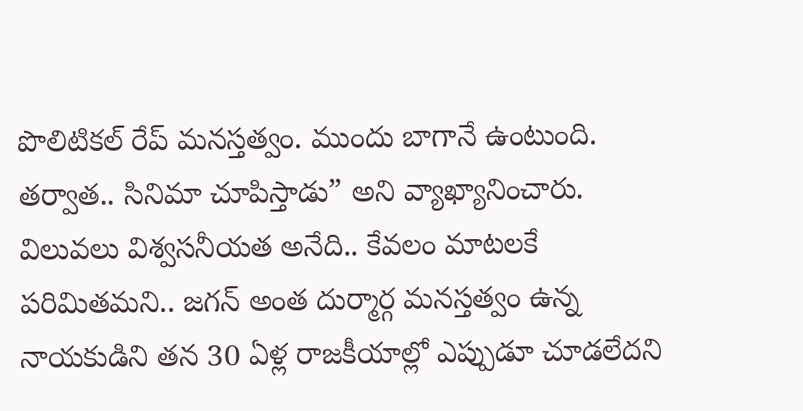పొలిటికల్ రేప్ మనస్తత్వం. ముందు బాగానే ఉంటుంది. తర్వాత.. సినిమా చూపిస్తాడు” అని వ్యాఖ్యానించారు.
విలువలు విశ్వసనీయత అనేది.. కేవలం మాటలకే పరిమితమని.. జగన్ అంత దుర్మార్గ మనస్తత్వం ఉన్న నాయకుడిని తన 30 ఏళ్ల రాజకీయాల్లో ఎప్పుడూ చూడలేదని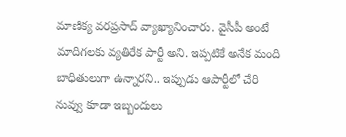మాణిక్య వరప్రసాద్ వ్యాఖ్యానించారు. వైసీపీ అంటే మాదిగలకు వ్యతిరేక పార్టీ అని. ఇప్పటికే అనేక మంది బాధితులుగా ఉన్నారని.. ఇప్పుడు ఆపార్టీలో చేరి నువ్వు కూడా ఇబ్బందులు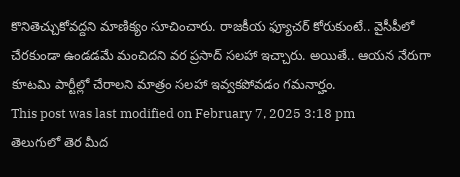కొనితెచ్చుకోవద్దని మాణిక్యం సూచించారు. రాజకీయ ఫ్యూచర్ కోరుకుంటే.. వైసీపీలో చేరకుండా ఉండడమే మంచిదని వర ప్రసాద్ సలహా ఇచ్చారు. అయితే.. ఆయన నేరుగా కూటమి పార్టీల్లో చేరాలని మాత్రం సలహా ఇవ్వకపోవడం గమనార్హం.
This post was last modified on February 7, 2025 3:18 pm
తెలుగులో తెర మీద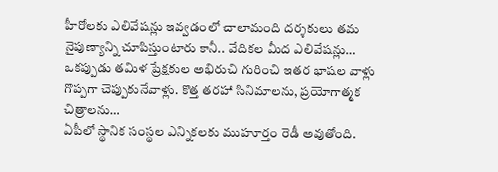హీరోలకు ఎలివేషన్లు ఇవ్వడంలో చాలామంది దర్శకులు తమ నైపుణ్యాన్ని చూపిస్తుంటారు కానీ.. వేదికల మీద ఎలివేషన్లు…
ఒకప్పుడు తమిళ ప్రేక్షకుల అభిరుచి గురించి ఇతర భాషల వాళ్లు గొప్పగా చెప్పుకునేవాళ్లు. కొత్త తరహా సినిమాలను, ప్రయోగాత్మక చిత్రాలను…
ఏపీలో స్థానిక సంస్థల ఎన్నికలకు ముహూర్తం రెడీ అవుతోంది.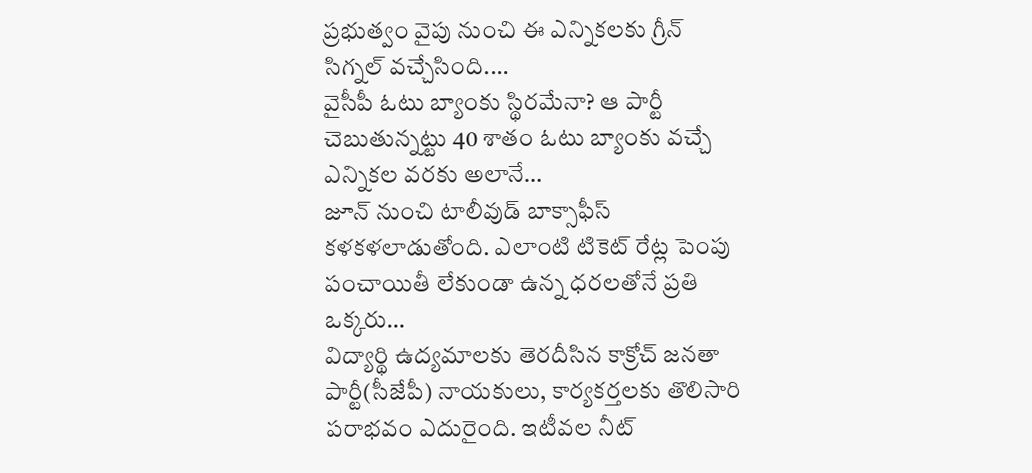ప్రభుత్వం వైపు నుంచి ఈ ఎన్నికలకు గ్రీన్ సిగ్నల్ వచ్చేసింది.…
వైసీపీ ఓటు బ్యాంకు స్థిరమేనా? ఆ పార్టీ చెబుతున్నట్టు 40 శాతం ఓటు బ్యాంకు వచ్చే ఎన్నికల వరకు అలానే…
జూన్ నుంచి టాలీవుడ్ బాక్సాఫీస్ కళకళలాడుతోంది. ఎలాంటి టికెట్ రేట్ల పెంపు పంచాయితీ లేకుండా ఉన్న ధరలతోనే ప్రతి ఒక్కరు…
విద్యార్థి ఉద్యమాలకు తెరదీసిన కాక్రోచ్ జనతా పార్టీ(సీజేపీ) నాయకులు, కార్యకర్తలకు తొలిసారి పరాభవం ఎదురైంది. ఇటీవల నీట్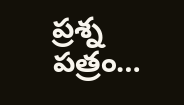ప్రశ్న పత్రం…